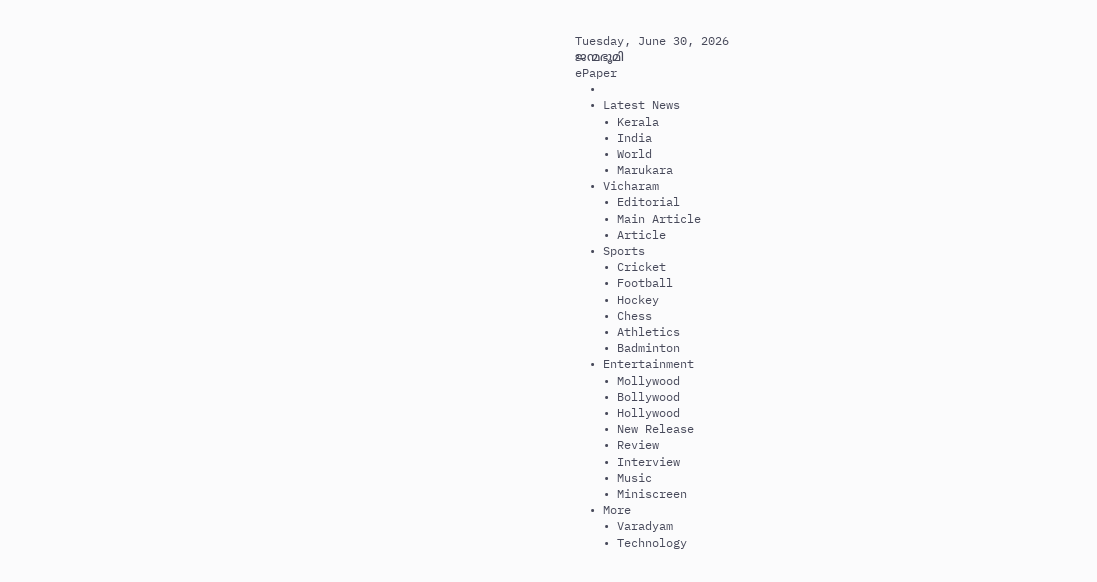Tuesday, June 30, 2026
ജന്മഭൂമി
ePaper
  •
  • Latest News
    • Kerala
    • India
    • World
    • Marukara
  • Vicharam
    • Editorial
    • Main Article
    • Article
  • Sports
    • Cricket
    • Football
    • Hockey
    • Chess
    • Athletics
    • Badminton
  • Entertainment
    • Mollywood
    • Bollywood
    • Hollywood
    • New Release
    • Review
    • Interview
    • Music
    • Miniscreen
  • More
    • Varadyam
    • Technology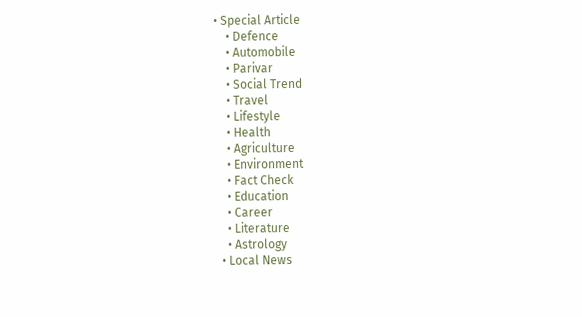• Special Article
    • Defence
    • Automobile
    • Parivar
    • Social Trend
    • Travel
    • Lifestyle
    • Health
    • Agriculture
    • Environment
    • Fact Check
    • Education
    • Career
    • Literature
    • Astrology
  • Local News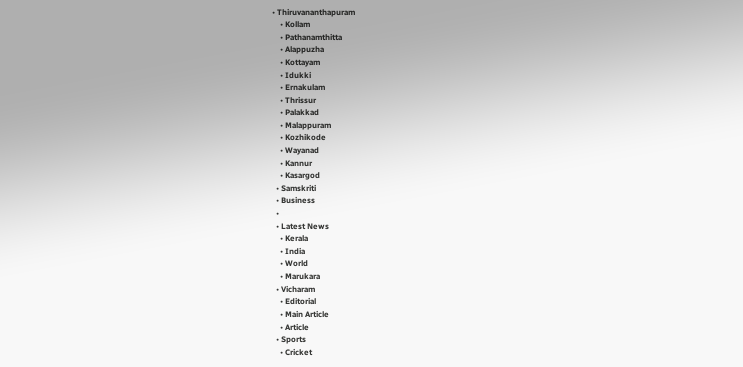• Thiruvananthapuram
    • Kollam
    • Pathanamthitta
    • Alappuzha
    • Kottayam
    • Idukki
    • Ernakulam
    • Thrissur
    • Palakkad
    • Malappuram
    • Kozhikode
    • Wayanad
    • Kannur
    • Kasargod
  • Samskriti
  • Business
  •
  • Latest News
    • Kerala
    • India
    • World
    • Marukara
  • Vicharam
    • Editorial
    • Main Article
    • Article
  • Sports
    • Cricket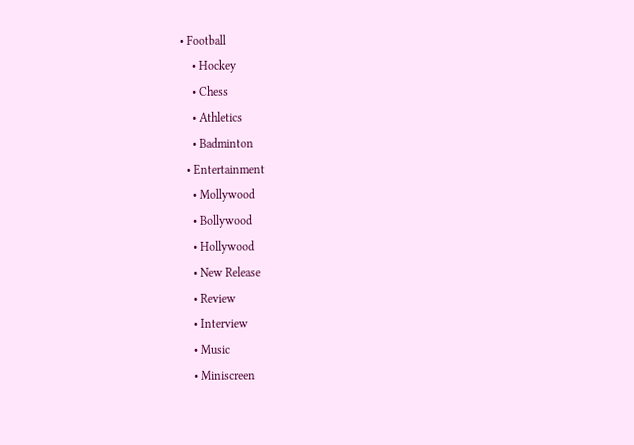• Football
    • Hockey
    • Chess
    • Athletics
    • Badminton
  • Entertainment
    • Mollywood
    • Bollywood
    • Hollywood
    • New Release
    • Review
    • Interview
    • Music
    • Miniscreen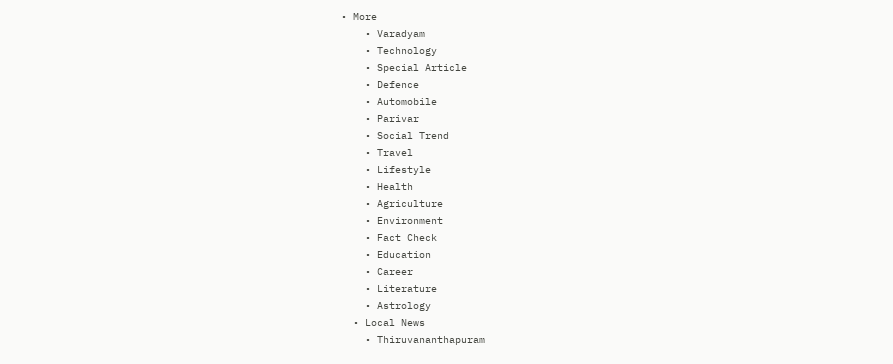• More
    • Varadyam
    • Technology
    • Special Article
    • Defence
    • Automobile
    • Parivar
    • Social Trend
    • Travel
    • Lifestyle
    • Health
    • Agriculture
    • Environment
    • Fact Check
    • Education
    • Career
    • Literature
    • Astrology
  • Local News
    • Thiruvananthapuram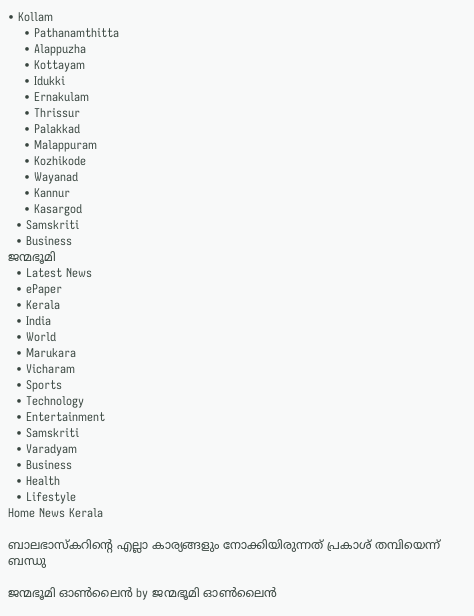• Kollam
    • Pathanamthitta
    • Alappuzha
    • Kottayam
    • Idukki
    • Ernakulam
    • Thrissur
    • Palakkad
    • Malappuram
    • Kozhikode
    • Wayanad
    • Kannur
    • Kasargod
  • Samskriti
  • Business
ജന്മഭൂമി
  • Latest News
  • ePaper
  • Kerala
  • India
  • World
  • Marukara
  • Vicharam
  • Sports
  • Technology
  • Entertainment
  • Samskriti
  • Varadyam
  • Business
  • Health
  • Lifestyle
Home News Kerala

ബാലഭാസ്‌കറിന്റെ എല്ലാ കാര്യങ്ങളും നോക്കിയിരുന്നത് പ്രകാശ് തമ്പിയെന്ന് ബന്ധു

ജന്മഭൂമി ഓണ്‍ലൈന്‍ by ജന്മഭൂമി ഓണ്‍ലൈന്‍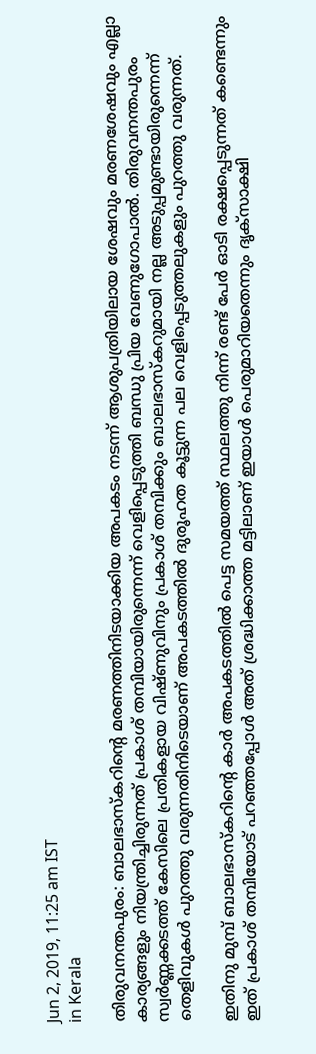Jun 2, 2019, 11:25 am IST
in Kerala

തിരുവനന്തപുരം: ബാലഭാസ്‌കറിന്റെ മരണത്തിനിടയാക്കിയ അപകടം നടന്ന് ആശുപത്രിയിലായ ശേഷവും മരണശേഷവും എല്ലാ കാര്യങ്ങളും നിയന്ത്രിച്ചിരുന്നത് പ്രകാശ് തമ്പിയായിരുന്നെന്ന് വെളിപ്പെടുത്തി ബന്ധു പ്രിയ വേണുഗോപാല്‍. തിരുവനന്തപുരം സ്വര്‍ണ്ണക്കടത്ത് കേസിലെ പ്രതികളായ വിഷ്ണുവിനും പ്രകാശ് തമ്പിക്കും ബാലഭാസ്‌കറുമായി നല്ല അടുപ്പമുണ്ടായിരുന്നെന്ന് തെളിവുകള്‍ പുറത്തു വരുന്നതിനിടെയാണ് അപകടത്തില്‍ ദുരൂഹത കൂട്ടുന്ന പല വെളിപ്പെടുത്തലുകളും പുറത്തു വരുന്നത്.

ഇതിനു മുമ്പ് ബാലഭാസ്‌കറിന്റെ കാര്‍ അപകടത്തില്‍ പെട്ട സമയത്ത് സ്ഥലത്തു നിന്ന് രണ്ട് പേര്‍ ഓടി രക്ഷപ്പെടുന്നത് കണ്ടെന്നും ഇത് പ്രകാശ് തമ്പിയോട് പറഞ്ഞപ്പോള്‍ അത് ശ്രദ്ധിക്കാത്ത മട്ടിലാണ് ഇയാള്‍ പെരുമാറിയതെന്നും ദൃക്‌സാക്ഷി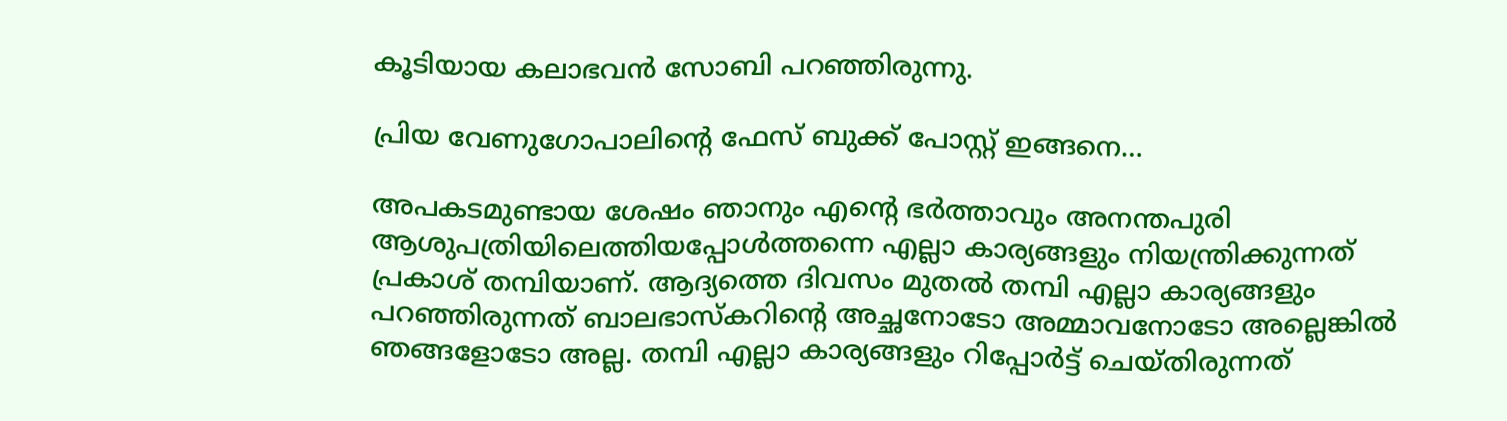കൂടിയായ കലാഭവന്‍ സോബി പറഞ്ഞിരുന്നു.

പ്രിയ വേണുഗോപാലിന്റെ ഫേസ് ബുക്ക് പോസ്റ്റ് ഇങ്ങനെ…

അപകടമുണ്ടായ ശേഷം ഞാനും എന്റെ ഭര്‍ത്താവും അനന്തപുരി ആശുപത്രിയിലെത്തിയപ്പോള്‍ത്തന്നെ എല്ലാ കാര്യങ്ങളും നിയന്ത്രിക്കുന്നത് പ്രകാശ് തമ്പിയാണ്. ആദ്യത്തെ ദിവസം മുതല്‍ തമ്പി എല്ലാ കാര്യങ്ങളും പറഞ്ഞിരുന്നത് ബാലഭാസ്‌കറിന്റെ അച്ഛനോടോ അമ്മാവനോടോ അല്ലെങ്കില്‍ ഞങ്ങളോടോ അല്ല. തമ്പി എല്ലാ കാര്യങ്ങളും റിപ്പോര്‍ട്ട് ചെയ്തിരുന്നത്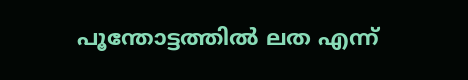പൂന്തോട്ടത്തില്‍ ലത എന്ന്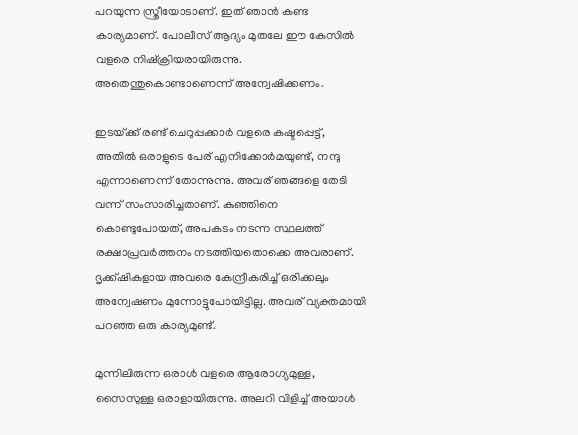പറയുന്ന സ്ത്രീയോടാണ്. ഇത് ഞാന്‍ കണ്ട കാര്യമാണ്. പോലീസ് ആദ്യം മുതലേ ഈ കേസില്‍ വളരെ നിഷ്‌ക്രിയരായിരുന്നു. അതെന്തുകൊണ്ടാണെന്ന് അന്വേഷിക്കണം.

ഇടയ്‌ക്ക് രണ്ട് ചെറുപ്പക്കാര്‍ വളരെ കഷ്ടപ്പെട്ട്, അതില്‍ ഒരാളുടെ പേര് എനിക്കോര്‍മയുണ്ട്, നന്ദു എന്നാണെന്ന് തോന്നുന്നു. അവര് ഞങ്ങളെ തേടി വന്ന് സംസാരിച്ചതാണ്. കുഞ്ഞിനെ കൊണ്ടുപോയത്, അപകടം നടന്ന സ്ഥലത്ത് രക്ഷാപ്രവര്‍ത്തനം നടത്തിയതൊക്കെ അവരാണ്. ദൃക്ക്ഷികളായ അവരെ കേന്ദ്രീകരിച്ച് ഒരിക്കലും അന്വേഷണം മുന്നോട്ടുപോയിട്ടില്ല. അവര് വ്യക്തമായി പറഞ്ഞ ഒരു കാര്യമുണ്ട്.

മുന്നിലിരുന്ന ഒരാള്‍ വളരെ ആരോഗ്യമുള്ള, സൈസുള്ള ഒരാളായിരുന്നു. അലറി വിളിച്ച് അയാള്‍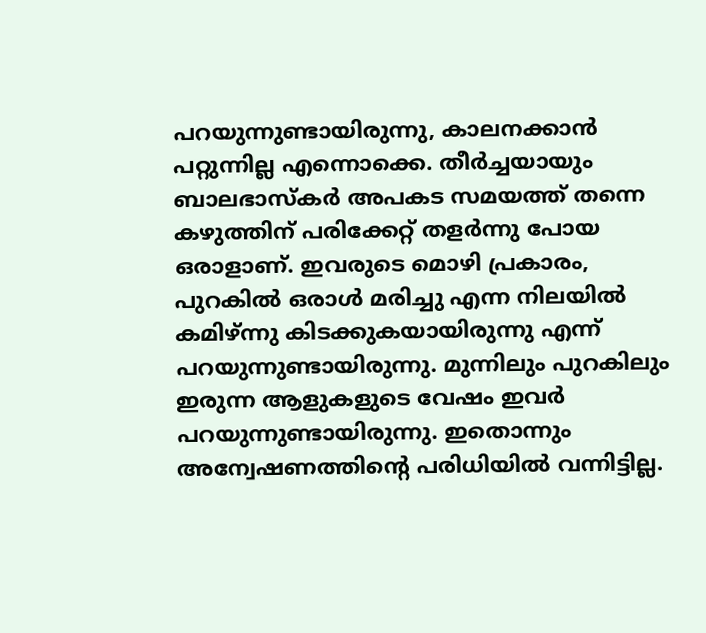പറയുന്നുണ്ടായിരുന്നു, കാലനക്കാന്‍ പറ്റുന്നില്ല എന്നൊക്കെ. തീര്‍ച്ചയായും ബാലഭാസ്‌കര്‍ അപകട സമയത്ത് തന്നെ കഴുത്തിന് പരിക്കേറ്റ് തളര്‍ന്നു പോയ ഒരാളാണ്. ഇവരുടെ മൊഴി പ്രകാരം, പുറകില്‍ ഒരാള്‍ മരിച്ചു എന്ന നിലയില്‍ കമിഴ്ന്നു കിടക്കുകയായിരുന്നു എന്ന് പറയുന്നുണ്ടായിരുന്നു. മുന്നിലും പുറകിലും ഇരുന്ന ആളുകളുടെ വേഷം ഇവര്‍ പറയുന്നുണ്ടായിരുന്നു. ഇതൊന്നും അന്വേഷണത്തിന്റെ പരിധിയില്‍ വന്നിട്ടില്ല.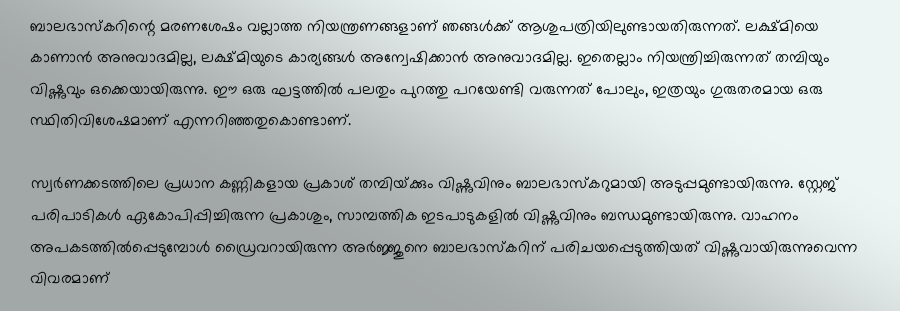ബാലഭാസ്‌കറിന്റെ മരണശേഷം വല്ലാത്ത നിയന്ത്രണങ്ങളാണ് ഞങ്ങള്‍ക്ക് ആശുപത്രിയിലുണ്ടായതിരുന്നത്. ലക്ഷ്മിയെ കാണാന്‍ അനുവാദമില്ല, ലക്ഷ്മിയുടെ കാര്യങ്ങള്‍ അന്വേഷിക്കാന്‍ അനുവാദമില്ല. ഇതെല്ലാം നിയന്ത്രിച്ചിരുന്നത് തമ്പിയും വിഷ്ണുവും ഒക്കെയായിരുന്നു. ഈ ഒരു ഘട്ടത്തില്‍ പലതും പുറത്തു പറയേണ്ടി വരുന്നത് പോലും, ഇത്രയും ഗുരുതരമായ ഒരു സ്ഥിതിവിശേഷമാണ് എന്നറിഞ്ഞതുകൊണ്ടാണ്.

സ്വര്‍ണക്കടത്തിലെ പ്രധാന കണ്ണികളായ പ്രകാശ് തമ്പിയ്‌ക്കും വിഷ്ണുവിനും ബാലഭാസ്‌കറുമായി അടുപ്പമുണ്ടായിരുന്നു. സ്റ്റേജ് പരിപാടികള്‍ ഏകോപിപ്പിച്ചിരുന്ന പ്രകാശും, സാമ്പത്തിക ഇടപാടുകളില്‍ വിഷ്ണുവിനും ബന്ധമുണ്ടായിരുന്നു. വാഹനം അപകടത്തില്‍പ്പെടുമ്പോള്‍ ഡ്രൈവറായിരുന്ന അര്‍ജ്ജുനെ ബാലഭാസ്‌കറിന് പരിചയപ്പെടുത്തിയത് വിഷ്ണുവായിരുന്നുവെന്ന വിവരമാണ്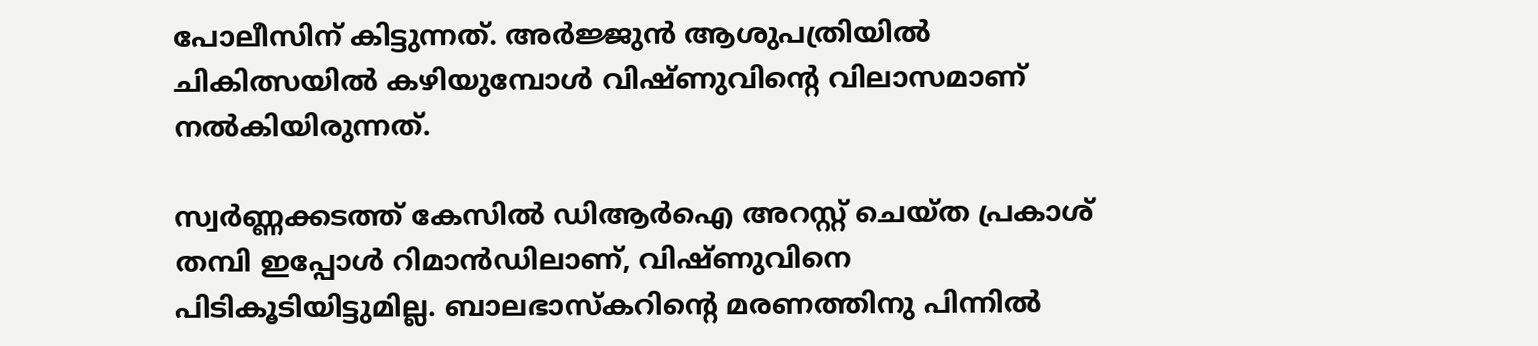പോലീസിന് കിട്ടുന്നത്. അര്‍ജ്ജുന്‍ ആശുപത്രിയില്‍ ചികിത്സയില്‍ കഴിയുമ്പോള്‍ വിഷ്ണുവിന്റെ വിലാസമാണ് നല്‍കിയിരുന്നത്.

സ്വര്‍ണ്ണക്കടത്ത് കേസില്‍ ഡിആര്‍ഐ അറസ്റ്റ് ചെയ്ത പ്രകാശ് തമ്പി ഇപ്പോള്‍ റിമാന്‍ഡിലാണ്, വിഷ്ണുവിനെ പിടികൂടിയിട്ടുമില്ല. ബാലഭാസ്‌കറിന്റെ മരണത്തിനു പിന്നില്‍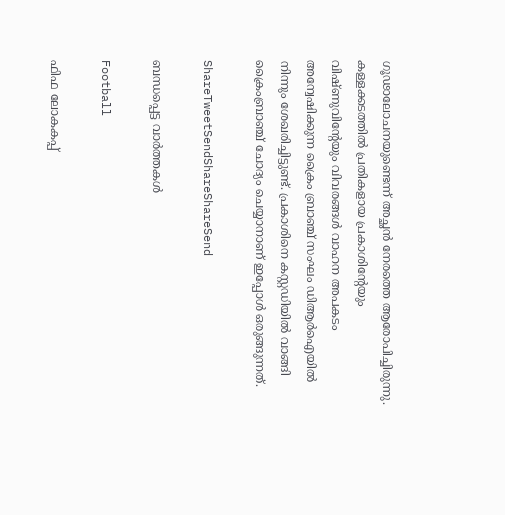ഗൂഢാലോചനയുണ്ടെന്ന് അച്ഛന്‍ നേരത്തെ ആരോപിച്ചിരുന്നു. കള്ളക്കടത്തില്‍ പ്രതികളായ പ്രകാശിന്റേയും വിഷ്ണുവിന്റേയും വിവരങ്ങള്‍ വാഹന അപകടം അന്വേഷിക്കുന്ന ക്രൈം ബ്രാഞ്ച് സംഘം ഡിആര്‍ഐയില്‍ നിന്നും ശേഖരിച്ചിട്ടുണ്ട്. പ്രകാശിനെ കസ്റ്റഡിയില്‍ വാങ്ങി ക്രൈംബ്രാഞ്ച് ചോദ്യം ചെയ്യാനാണ് ഇപ്പോള്‍ ഒരുങ്ങുന്നത്.

ShareTweetSendShareShareSend

ബന്ധപ്പെട്ട വാര്‍ത്തകള്‍

Football

ഫിഫ ലോകകപ്പ്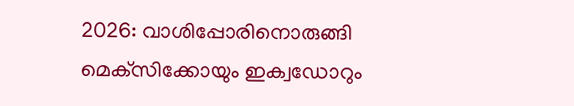2026: വാശിപ്പോരിനൊരുങ്ങി മെക്‌സിക്കോയും ഇക്വഡോറും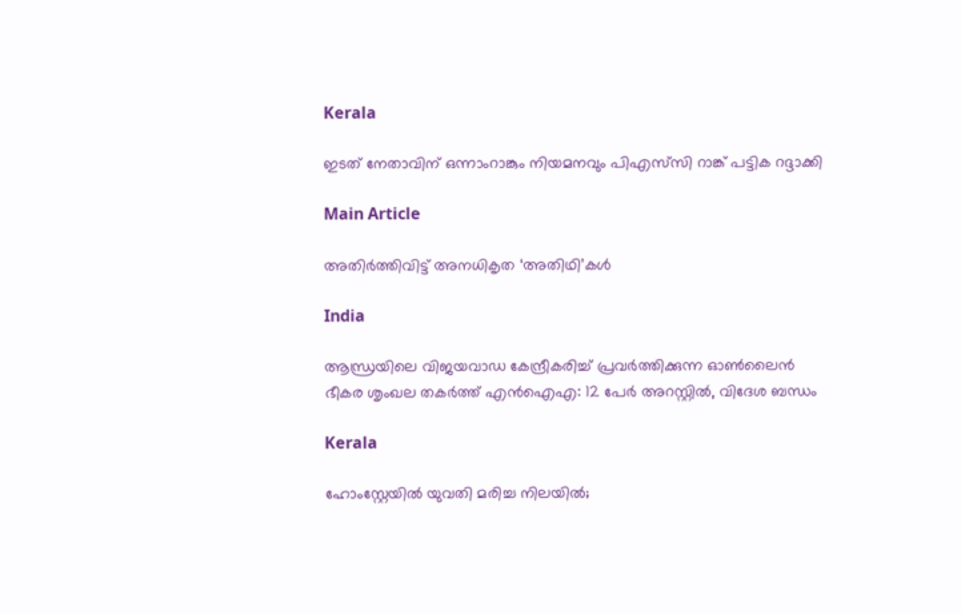Kerala

ഇടത് നേതാവിന് ഒന്നാംറാങ്കും നിയമനവും പിഎസ്‌സി റാങ്ക് പട്ടിക റദ്ദാക്കി

Main Article

അതിര്‍ത്തിവിട്ട് അനധികൃത ‘അതിഥി’കള്‍

India

ആന്ധ്രയിലെ വിജയവാഡ കേന്ദ്രീകരിച്ച് പ്രവർത്തിക്കുന്ന ഓൺലൈൻ ഭീകര ശൃംഖല തകർത്ത് എൻഐഎ: 12 പേർ അറസ്റ്റിൽ, വിദേശ ബന്ധം

Kerala

ഹോംസ്റ്റേയിൽ യുവതി മരിച്ച നിലയിൽ;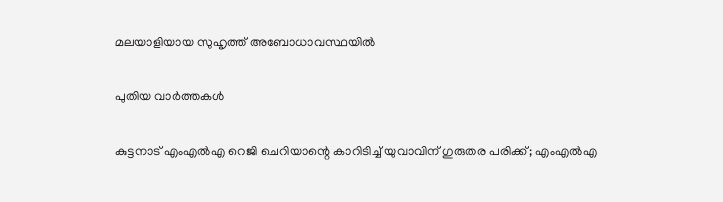മലയാളിയായ സുഹൃത്ത് അബോധാവസ്ഥയിൽ

പുതിയ വാര്‍ത്തകള്‍

കുട്ടനാട് എംഎൽഎ റെജി ചെറിയാന്റെ കാറിടിച്ച് യുവാവിന് ഗുരുതര പരിക്ക്; എംഎൽഎ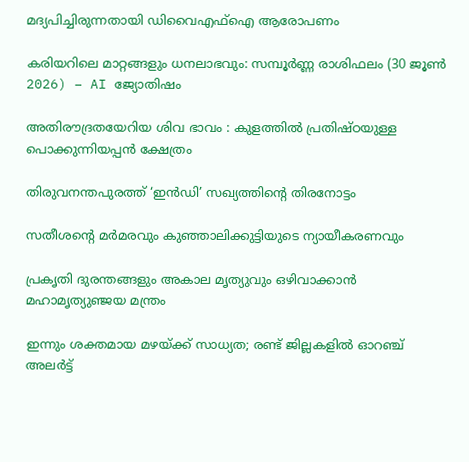മദ്യപിച്ചിരുന്നതായി ഡിവൈഎഫ്ഐ ആരോപണം

കരിയറിലെ മാറ്റങ്ങളും ധനലാഭവും: സമ്പൂർണ്ണ രാശിഫലം (30 ജൂൺ 2026) – AI ജ്യോതിഷം

അതിരൗദ്രതയേറിയ ശിവ ഭാവം : കുളത്തിൽ പ്രതിഷ്ഠയുള്ള പൊക്കുന്നിയപ്പൻ ക്ഷേത്രം

തിരുവനന്തപുരത്ത് ‘ഇന്‍ഡി’ സഖ്യത്തിന്റെ തിരനോട്ടം

സതീശന്റെ മര്‍മരവും കുഞ്ഞാലിക്കുട്ടിയുടെ ന്യായീകരണവും

പ്രകൃതി ദുരന്തങ്ങളും അകാല മൃത്യുവും ഒഴിവാക്കാൻ മഹാമൃത്യുഞ്ജയ മന്ത്രം

ഇന്നും ശക്തമായ മഴയ്‌ക്ക് സാധ്യത; രണ്ട് ജില്ലകളിൽ ഓറഞ്ച് അലർട്ട്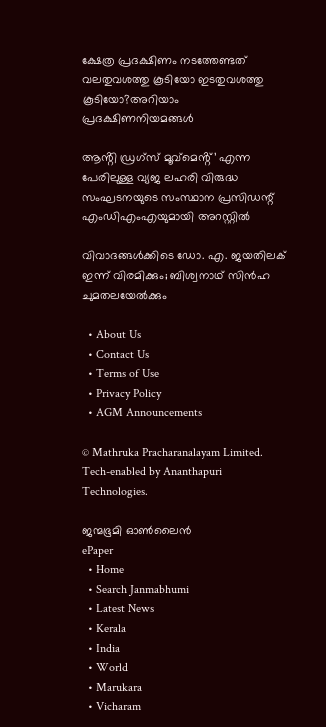ക്ഷേത്ര പ്രദക്ഷിണം നടത്തേണ്ടത് വലതുവശത്തു കൂടിയോ ഇടതുവശത്തു കൂടിയോ?അറിയാം പ്രദക്ഷിണനിയമങ്ങള്‍

ആൻ്റി ഡ്രഗ്സ് മൂവ്മെൻ്റ്’ എന്ന പേരിലുള്ള വ്യജ ലഹരി വിരുദ്ധ സംഘടനയുടെ സംസ്ഥാന പ്രസിഡന്റ് എംഡിഎംഎയുമായി അറസ്റ്റില്‍

വിവാദങ്ങള്‍ക്കിടെ ഡോ. എ. ജയതിലക് ഇന്ന് വിരമിക്കും; ബിശ്വനാഥ് സിന്‍ഹ ചുമതലയേല്‍ക്കും

  • About Us
  • Contact Us
  • Terms of Use
  • Privacy Policy
  • AGM Announcements

© Mathruka Pracharanalayam Limited.
Tech-enabled by Ananthapuri Technologies.

ജന്മഭൂമി ഓണ്‍ലൈന്‍
ePaper
  • Home
  • Search Janmabhumi
  • Latest News
  • Kerala
  • India
  • World
  • Marukara
  • Vicharam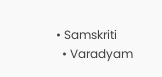• Samskriti
  • Varadyam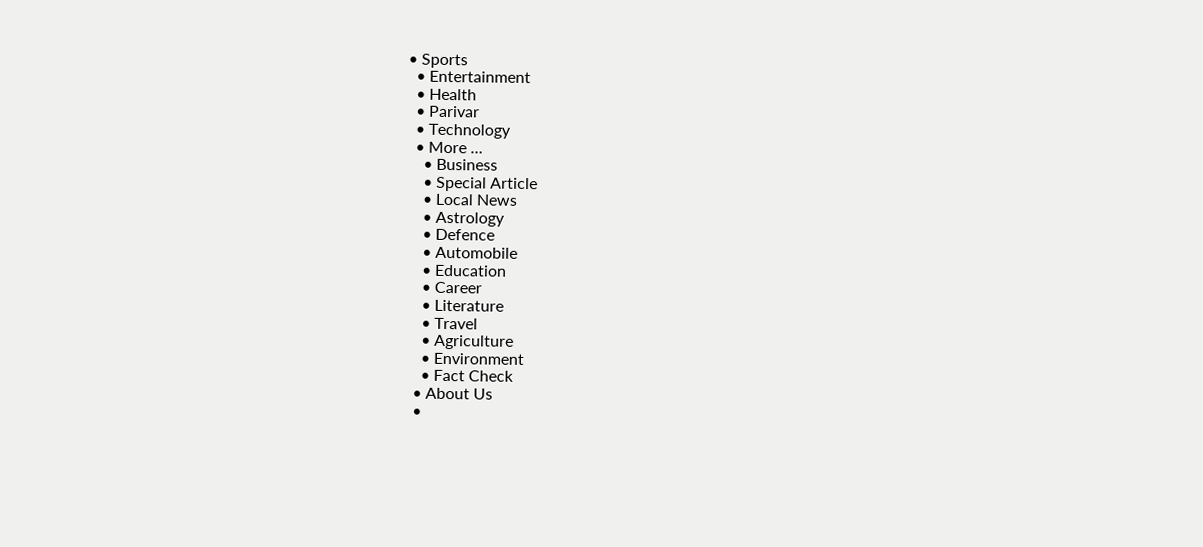• Sports
  • Entertainment
  • Health
  • Parivar
  • Technology
  • More …
    • Business
    • Special Article
    • Local News
    • Astrology
    • Defence
    • Automobile
    • Education
    • Career
    • Literature
    • Travel
    • Agriculture
    • Environment
    • Fact Check
  • About Us
  •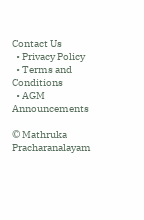Contact Us
  • Privacy Policy
  • Terms and Conditions
  • AGM Announcements

© Mathruka Pracharanalayam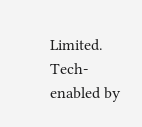Limited.
Tech-enabled by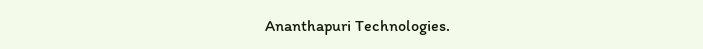Ananthapuri Technologies.